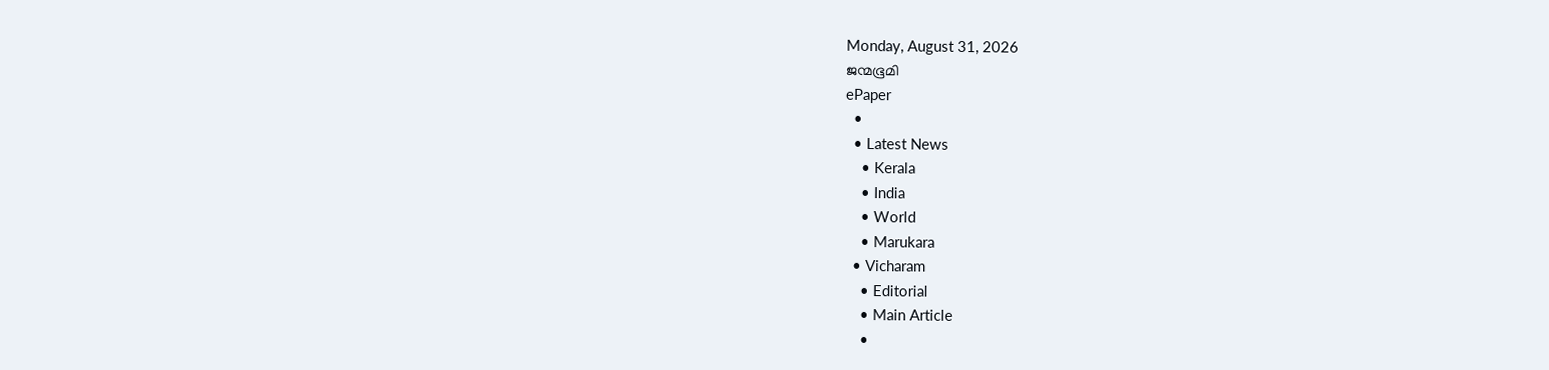Monday, August 31, 2026
ജന്മഭൂമി
ePaper
  •
  • Latest News
    • Kerala
    • India
    • World
    • Marukara
  • Vicharam
    • Editorial
    • Main Article
    •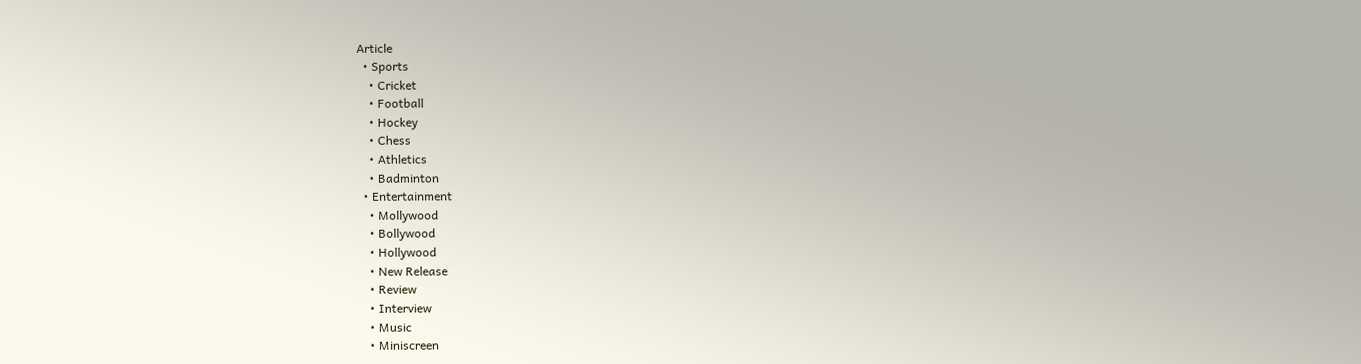Article
  • Sports
    • Cricket
    • Football
    • Hockey
    • Chess
    • Athletics
    • Badminton
  • Entertainment
    • Mollywood
    • Bollywood
    • Hollywood
    • New Release
    • Review
    • Interview
    • Music
    • Miniscreen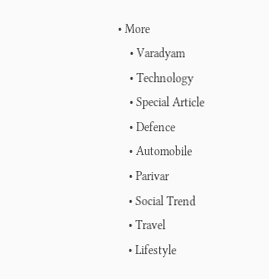• More
    • Varadyam
    • Technology
    • Special Article
    • Defence
    • Automobile
    • Parivar
    • Social Trend
    • Travel
    • Lifestyle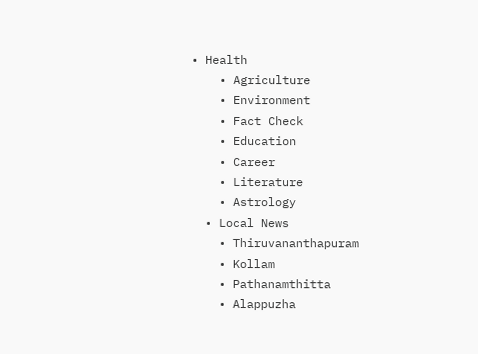• Health
    • Agriculture
    • Environment
    • Fact Check
    • Education
    • Career
    • Literature
    • Astrology
  • Local News
    • Thiruvananthapuram
    • Kollam
    • Pathanamthitta
    • Alappuzha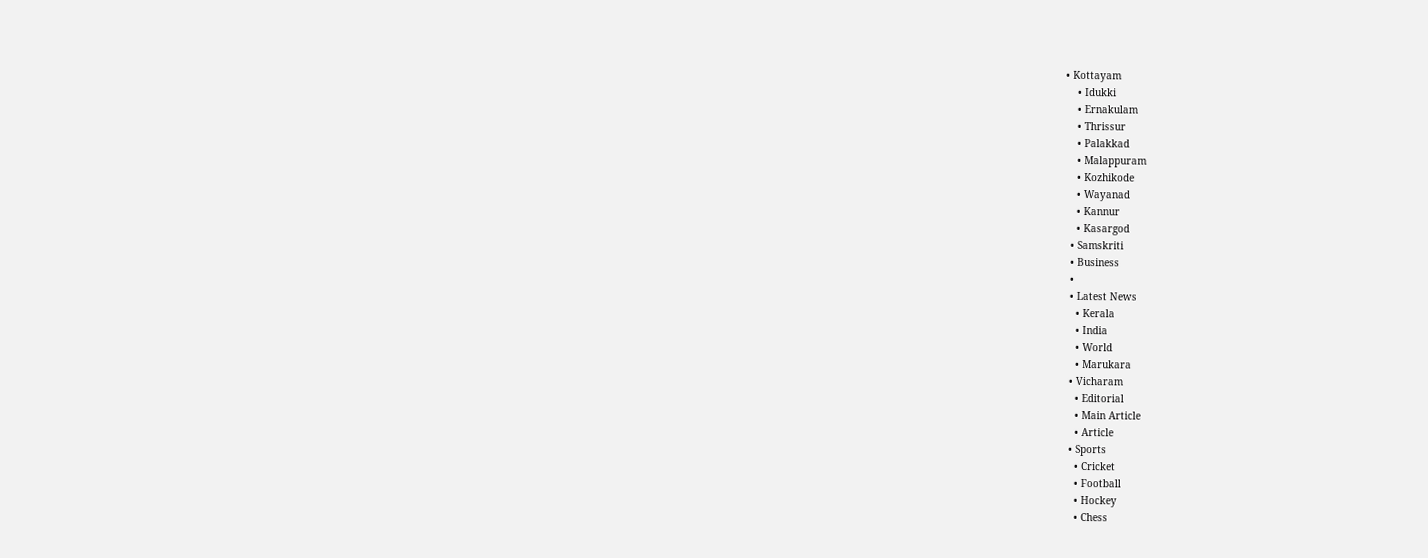• Kottayam
    • Idukki
    • Ernakulam
    • Thrissur
    • Palakkad
    • Malappuram
    • Kozhikode
    • Wayanad
    • Kannur
    • Kasargod
  • Samskriti
  • Business
  •
  • Latest News
    • Kerala
    • India
    • World
    • Marukara
  • Vicharam
    • Editorial
    • Main Article
    • Article
  • Sports
    • Cricket
    • Football
    • Hockey
    • Chess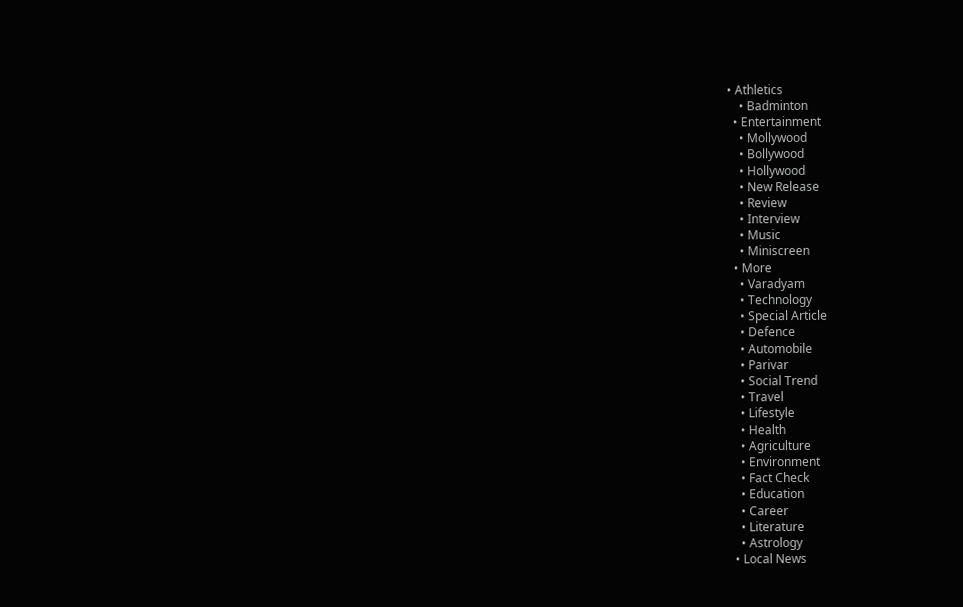• Athletics
    • Badminton
  • Entertainment
    • Mollywood
    • Bollywood
    • Hollywood
    • New Release
    • Review
    • Interview
    • Music
    • Miniscreen
  • More
    • Varadyam
    • Technology
    • Special Article
    • Defence
    • Automobile
    • Parivar
    • Social Trend
    • Travel
    • Lifestyle
    • Health
    • Agriculture
    • Environment
    • Fact Check
    • Education
    • Career
    • Literature
    • Astrology
  • Local News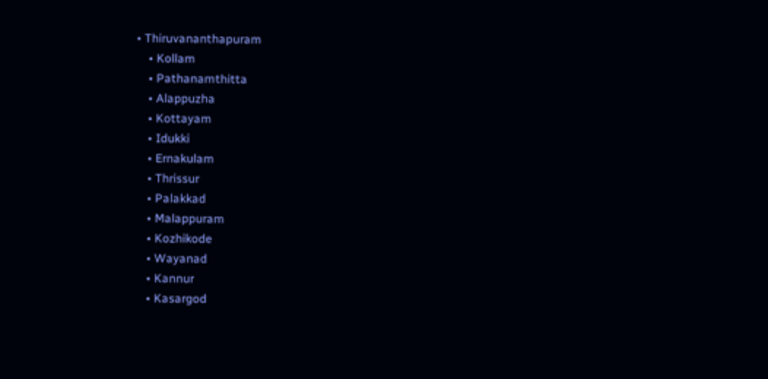• Thiruvananthapuram
    • Kollam
    • Pathanamthitta
    • Alappuzha
    • Kottayam
    • Idukki
    • Ernakulam
    • Thrissur
    • Palakkad
    • Malappuram
    • Kozhikode
    • Wayanad
    • Kannur
    • Kasargod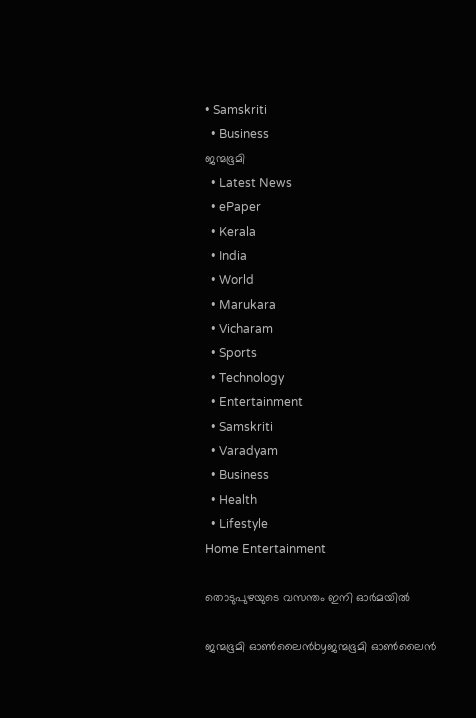• Samskriti
  • Business
ജന്മഭൂമി
  • Latest News
  • ePaper
  • Kerala
  • India
  • World
  • Marukara
  • Vicharam
  • Sports
  • Technology
  • Entertainment
  • Samskriti
  • Varadyam
  • Business
  • Health
  • Lifestyle
Home Entertainment

തൊടുപുഴയുടെ വസന്തം ഇനി ഓര്‍മയില്‍

ജന്മഭൂമി ഓണ്‍ലൈന്‍byജന്മഭൂമി ഓണ്‍ലൈന്‍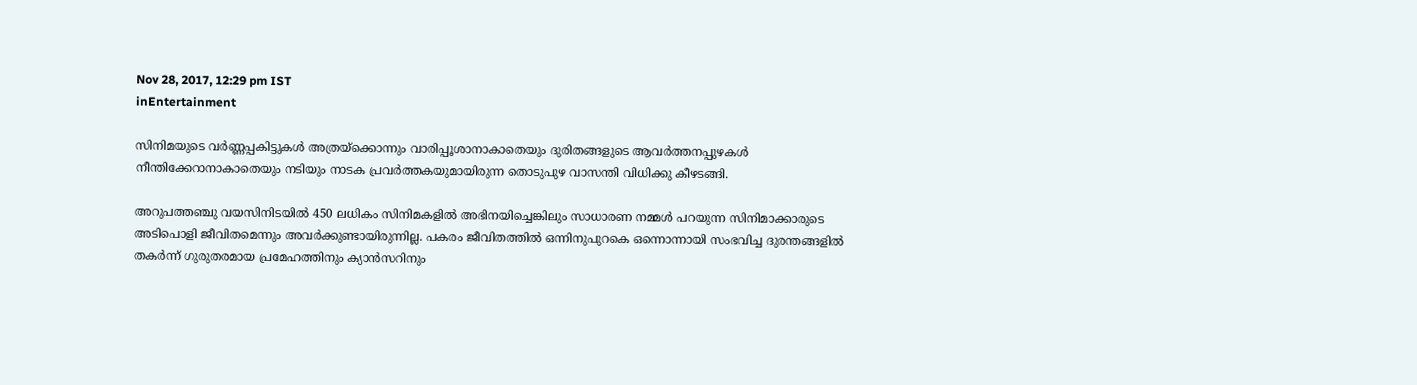Nov 28, 2017, 12:29 pm IST
inEntertainment

സിനിമയുടെ വര്‍ണ്ണപ്പകിട്ടുകള്‍ അത്രയ്‌ക്കൊന്നും വാരിപ്പൂശാനാകാതെയും ദുരിതങ്ങളുടെ ആവര്‍ത്തനപ്പുഴകള്‍ നീന്തിക്കേറാനാകാതെയും നടിയും നാടക പ്രവര്‍ത്തകയുമായിരുന്ന തൊടുപുഴ വാസന്തി വിധിക്കു കീഴടങ്ങി.

അറുപത്തഞ്ചു വയസിനിടയില്‍ 450 ലധികം സിനിമകളില്‍ അഭിനയിച്ചെങ്കിലും സാധാരണ നമ്മള്‍ പറയുന്ന സിനിമാക്കാരുടെ അടിപൊളി ജീവിതമെന്നും അവര്‍ക്കുണ്ടായിരുന്നില്ല. പകരം ജീവിതത്തില്‍ ഒന്നിനുപുറകെ ഒന്നൊന്നായി സംഭവിച്ച ദുരന്തങ്ങളില്‍ തകര്‍ന്ന് ഗുരുതരമായ പ്രമേഹത്തിനും ക്യാന്‍സറിനും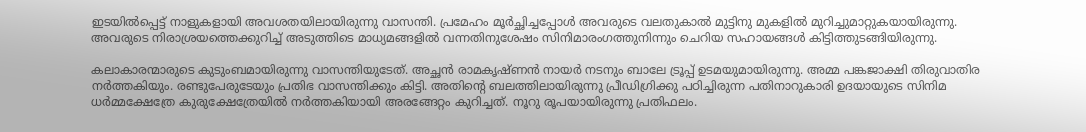ഇടയില്‍പ്പെട്ട് നാളുകളായി അവശതയിലായിരുന്നു വാസന്തി. പ്രമേഹം മൂര്‍ച്ഛിച്ചപ്പോള്‍ അവരുടെ വലതുകാല്‍ മുട്ടിനു മുകളില്‍ മുറിച്ചുമാറ്റുകയായിരുന്നു. അവരുടെ നിരാശ്രയത്തെക്കുറിച്ച് അടുത്തിടെ മാധ്യമങ്ങളില്‍ വന്നതിനുശേഷം സിനിമാരംഗത്തുനിന്നും ചെറിയ സഹായങ്ങള്‍ കിട്ടിത്തുടങ്ങിയിരുന്നു.

കലാകാരന്മാരുടെ കുടുംബമായിരുന്നു വാസന്തിയുടേത്. അച്ഛന്‍ രാമകൃഷ്ണന്‍ നായര്‍ നടനും ബാലേ ട്രൂപ്പ് ഉടമയുമായിരുന്നു. അമ്മ പങ്കജാക്ഷി തിരുവാതിര നര്‍ത്തകിയും. രണ്ടുപേരുടേയും പ്രതിഭ വാസന്തിക്കും കിട്ടി. അതിന്റെ ബലത്തിലായിരുന്നു പ്രീഡിഗ്രിക്കു പഠിച്ചിരുന്ന പതിനാറുകാരി ഉദയായുടെ സിനിമ ധര്‍മ്മക്ഷേത്രേ കുരുക്ഷേത്രേയില്‍ നര്‍ത്തകിയായി അരങ്ങേറ്റം കുറിച്ചത്. നൂറു രൂപയായിരുന്നു പ്രതിഫലം.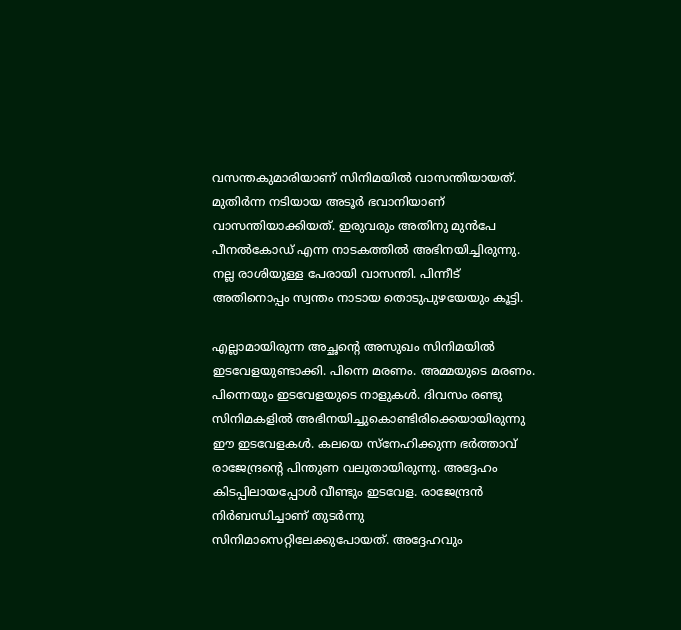വസന്തകുമാരിയാണ് സിനിമയില്‍ വാസന്തിയായത്. മുതിര്‍ന്ന നടിയായ അടൂര്‍ ഭവാനിയാണ് വാസന്തിയാക്കിയത്. ഇരുവരും അതിനു മുന്‍പേ പീനല്‍കോഡ് എന്ന നാടകത്തില്‍ അഭിനയിച്ചിരുന്നു. നല്ല രാശിയുള്ള പേരായി വാസന്തി. പിന്നീട് അതിനൊപ്പം സ്വന്തം നാടായ തൊടുപുഴയേയും കൂട്ടി.

എല്ലാമായിരുന്ന അച്ഛന്റെ അസുഖം സിനിമയില്‍ ഇടവേളയുണ്ടാക്കി. പിന്നെ മരണം. അമ്മയുടെ മരണം. പിന്നെയും ഇടവേളയുടെ നാളുകള്‍. ദിവസം രണ്ടു സിനിമകളില്‍ അഭിനയിച്ചുകൊണ്ടിരിക്കെയായിരുന്നു ഈ ഇടവേളകള്‍. കലയെ സ്‌നേഹിക്കുന്ന ഭര്‍ത്താവ് രാജേന്ദ്രന്റെ പിന്തുണ വലുതായിരുന്നു. അദ്ദേഹം കിടപ്പിലായപ്പോള്‍ വീണ്ടും ഇടവേള. രാജേന്ദ്രന്‍ നിര്‍ബന്ധിച്ചാണ് തുടര്‍ന്നു സിനിമാസെറ്റിലേക്കുപോയത്. അദ്ദേഹവും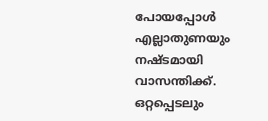പോയപ്പോള്‍ എല്ലാതുണയും നഷ്ടമായി വാസന്തിക്ക്. ഒറ്റപ്പെടലും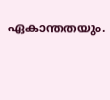ഏകാന്തതയും.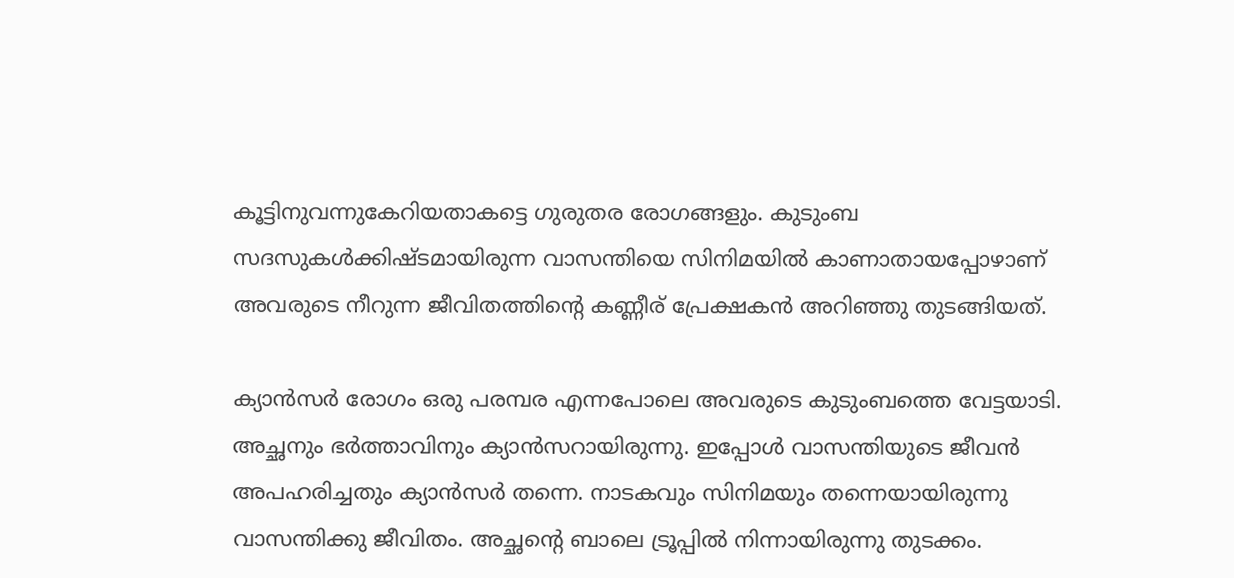കൂട്ടിനുവന്നുകേറിയതാകട്ടെ ഗുരുതര രോഗങ്ങളും. കുടുംബ സദസുകള്‍ക്കിഷ്ടമായിരുന്ന വാസന്തിയെ സിനിമയില്‍ കാണാതായപ്പോഴാണ് അവരുടെ നീറുന്ന ജീവിതത്തിന്റെ കണ്ണീര് പ്രേക്ഷകന്‍ അറിഞ്ഞു തുടങ്ങിയത്.

ക്യാന്‍സര്‍ രോഗം ഒരു പരമ്പര എന്നപോലെ അവരുടെ കുടുംബത്തെ വേട്ടയാടി. അച്ഛനും ഭര്‍ത്താവിനും ക്യാന്‍സറായിരുന്നു. ഇപ്പോള്‍ വാസന്തിയുടെ ജീവന്‍ അപഹരിച്ചതും ക്യാന്‍സര്‍ തന്നെ. നാടകവും സിനിമയും തന്നെയായിരുന്നു വാസന്തിക്കു ജീവിതം. അച്ഛന്റെ ബാലെ ട്രൂപ്പില്‍ നിന്നായിരുന്നു തുടക്കം.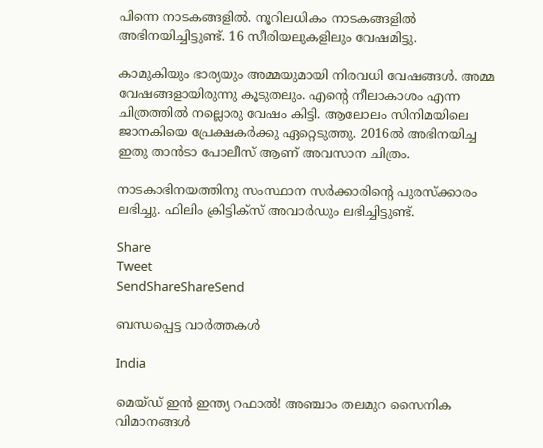പിന്നെ നാടകങ്ങളില്‍. നൂറിലധികം നാടകങ്ങളില്‍ അഭിനയിച്ചിട്ടുണ്ട്. 16 സീരിയലുകളിലും വേഷമിട്ടു.

കാമുകിയും ഭാര്യയും അമ്മയുമായി നിരവധി വേഷങ്ങള്‍. അമ്മ വേഷങ്ങളായിരുന്നു കൂടുതലും. എന്റെ നീലാകാശം എന്ന ചിത്രത്തില്‍ നല്ലൊരു വേഷം കിട്ടി. ആലോലം സിനിമയിലെ ജാനകിയെ പ്രേക്ഷകര്‍ക്കു ഏറ്റെടുത്തു. 2016ല്‍ അഭിനയിച്ച ഇതു താന്‍ടാ പോലീസ് ആണ് അവസാന ചിത്രം.

നാടകാഭിനയത്തിനു സംസ്ഥാന സര്‍ക്കാരിന്റെ പുരസ്‌ക്കാരം ലഭിച്ചു. ഫിലിം ക്രിട്ടിക്‌സ് അവാര്‍ഡും ലഭിച്ചിട്ടുണ്ട്.

Share
Tweet
SendShareShareSend

ബന്ധപ്പെട്ട വാര്‍ത്തകള്‍

India

മെയ്ഡ് ഇന്‍ ഇന്ത്യ റഫാല്‍! അഞ്ചാം തലമുറ സൈനിക വിമാനങ്ങള്‍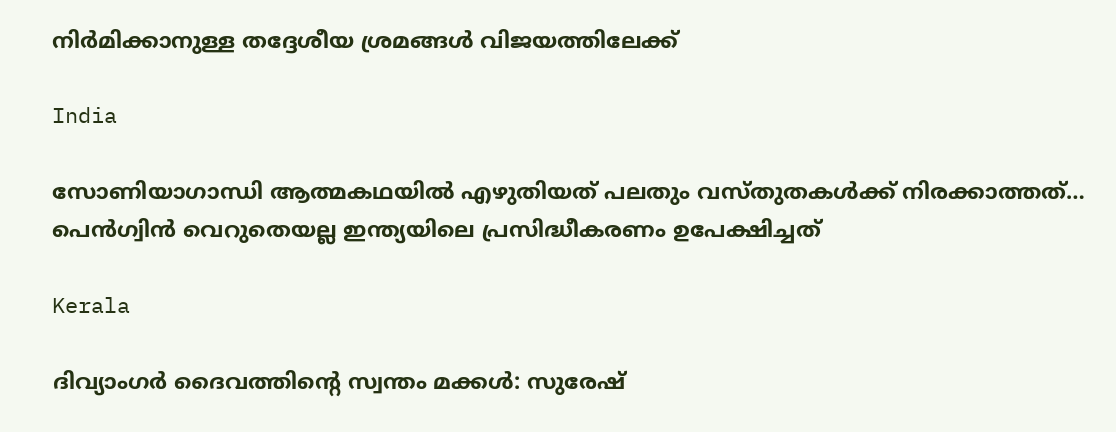നിര്‍മിക്കാനുള്ള തദ്ദേശീയ ശ്രമങ്ങള്‍ വിജയത്തിലേക്ക്

India

സോണിയാഗാന്ധി ആത്മകഥയില്‍ എഴുതിയത് പലതും വസ്തുതകള്‍ക്ക് നിരക്കാത്തത്… പെന്‍ഗ്വിന്‍ വെറുതെയല്ല ഇന്ത്യയിലെ പ്രസിദ്ധീകരണം ഉപേക്ഷിച്ചത്

Kerala

ദിവ്യാംഗര്‍ ദൈവത്തിന്റെ സ്വന്തം മക്കള്‍: സുരേഷ്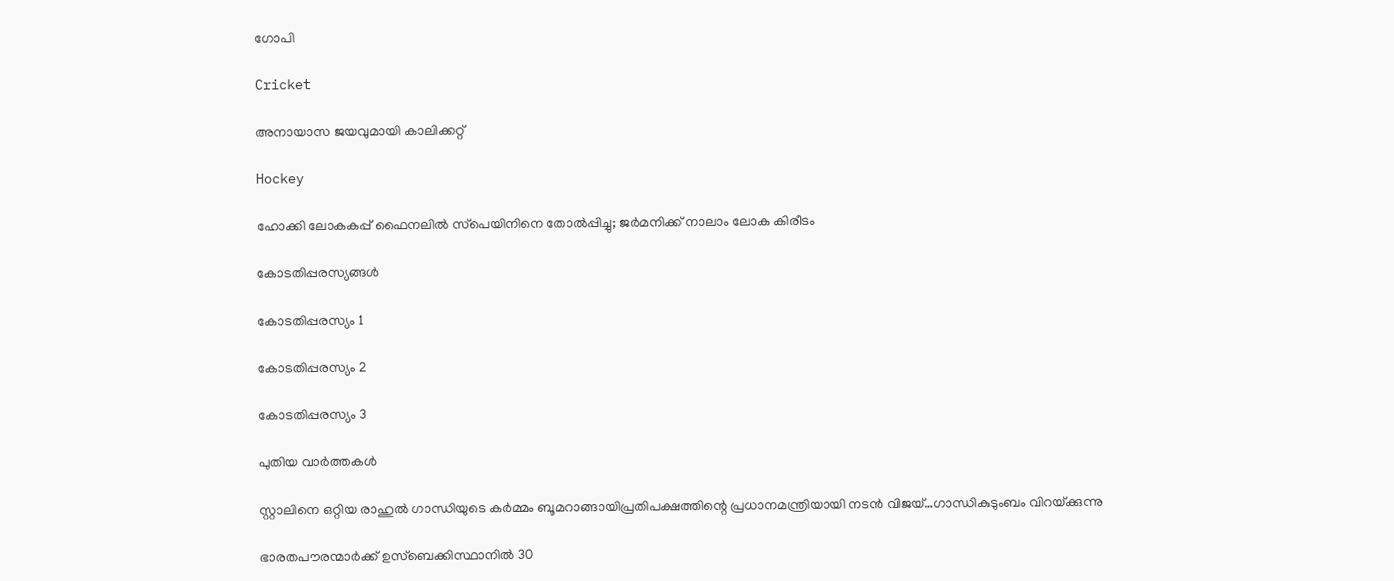ഗോപി

Cricket

അനായാസ ജയവുമായി കാലിക്കറ്റ്

Hockey

ഹോക്കി ലോകകപ്പ് ഫൈനലില്‍ സ്‌പെയിനിനെ തോല്‍പ്പിച്ചു; ജര്‍മനിക്ക് നാലാം ലോക കിരീടം

കോടതിപ്പരസ്യങ്ങള്‍

കോടതിപ്പരസ്യം 1

കോടതിപ്പരസ്യം 2

കോടതിപ്പരസ്യം 3

പുതിയ വാര്‍ത്തകള്‍

സ്റ്റാലിനെ ഒറ്റിയ രാഹുല്‍ ഗാന്ധിയുടെ കര്‍മ്മം ബൂമറാങ്ങായിപ്രതിപക്ഷത്തിന്റെ പ്രധാനമന്ത്രിയായി നടന്‍ വിജയ്…ഗാന്ധികുടുംബം വിറയ്‌ക്കുന്നു

ഭാരതപൗരന്മാര്‍ക്ക് ഉസ്ബെക്കിസ്ഥാനില്‍ 30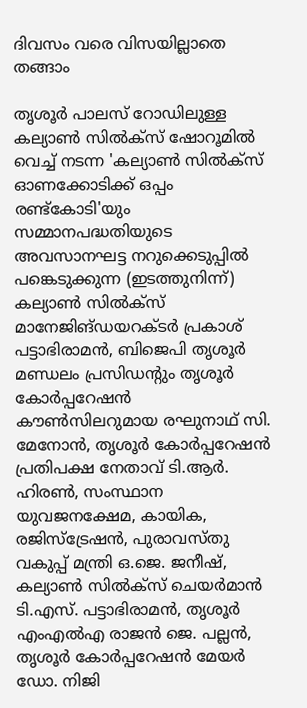ദിവസം വരെ വിസയില്ലാതെ തങ്ങാം

തൃശൂര്‍ പാലസ് റോഡിലുള്ള കല്യാണ്‍ സില്‍ക്‌സ് ഷോറൂമില്‍ വെച്ച് നടന്ന 'കല്യാണ്‍ സില്‍ക്‌സ് ഓണക്കോടിക്ക് ഒപ്പം രണ്ട്‌കോടി'യും സമ്മാനപദ്ധതിയുടെ അവസാനഘട്ട നറുക്കെടുപ്പില്‍ പങ്കെടുക്കുന്ന (ഇടത്തുനിന്ന്) കല്യാണ്‍ സില്‍ക്‌സ് മാനേജിങ്ഡയറക്ടര്‍ പ്രകാശ് പട്ടാഭിരാമന്‍, ബിജെപി തൃശൂര്‍ മണ്ഡലം പ്രസിഡന്റും തൃശൂര്‍ കോര്‍പ്പറേഷന്‍ കൗണ്‍സിലറുമായ രഘുനാഥ് സി. മേനോന്‍, തൃശൂര്‍ കോര്‍പ്പറേഷന്‍ പ്രതിപക്ഷ നേതാവ് ടി.ആര്‍. ഹിരണ്‍, സംസ്ഥാന യുവജനക്ഷേമ, കായിക, രജിസ്‌ട്രേഷന്‍, പുരാവസ്തു വകുപ്പ് മന്ത്രി ഒ.ജെ. ജനീഷ്, കല്യാണ്‍ സില്‍ക്‌സ് ചെയര്‍മാന്‍ ടി.എസ്. പട്ടാഭിരാമന്‍, തൃശൂര്‍ എംഎല്‍എ രാജന്‍ ജെ. പല്ലന്‍, തൃശൂര്‍ കോര്‍പ്പറേഷന്‍ മേയര്‍ ഡോ. നിജി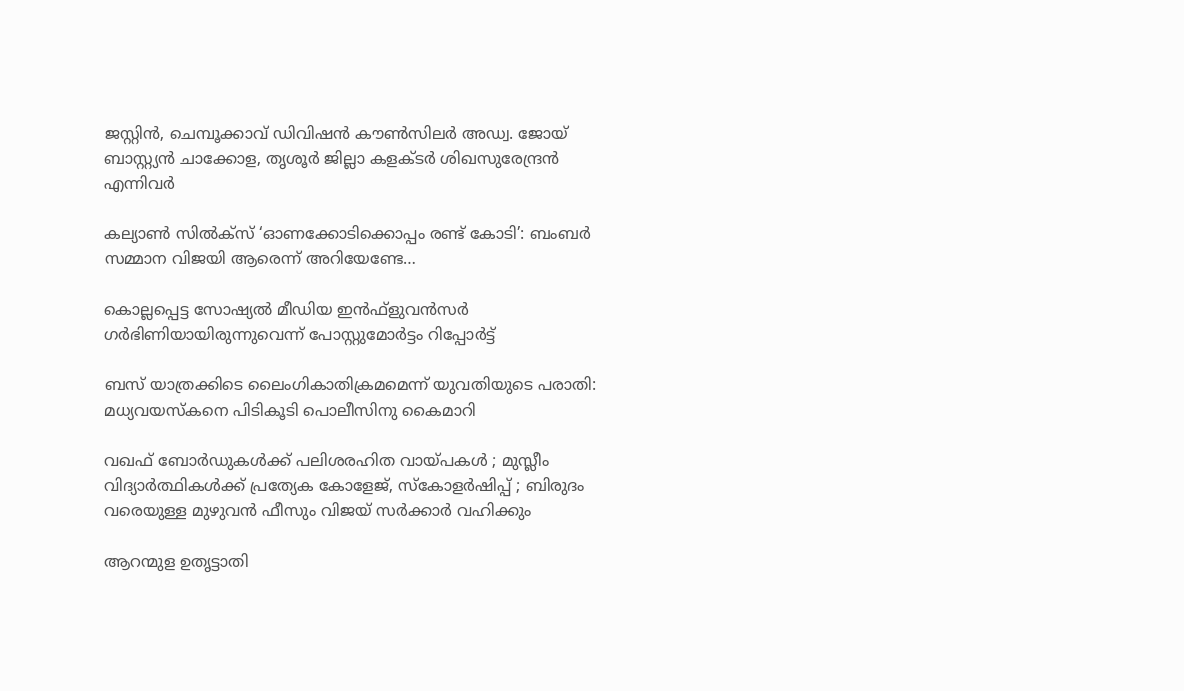ജസ്റ്റിന്‍, ചെമ്പൂക്കാവ് ഡിവിഷന്‍ കൗണ്‍സിലര്‍ അഡ്വ. ജോയ് ബാസ്റ്റ്യന്‍ ചാക്കോള, തൃശൂര്‍ ജില്ലാ കളക്ടര്‍ ശിഖസുരേന്ദ്രന്‍ എന്നിവര്‍

കല്യാണ്‍ സില്‍ക്‌സ് ‘ഓണക്കോടിക്കൊപ്പം രണ്ട് കോടി’: ബംബര്‍ സമ്മാന വിജയി ആരെന്ന് അറിയേണ്ടേ…

കൊല്ലപ്പെട്ട സോഷ്യല്‍ മീഡിയ ഇന്‍ഫ്‌ളുവന്‍സര്‍ ഗര്‍ഭിണിയായിരുന്നുവെന്ന് പോസ്റ്റുമോര്‍ട്ടം റിപ്പോര്‍ട്ട്

ബസ് യാത്രക്കിടെ ലൈംഗികാതിക്രമമെന്ന് യുവതിയുടെ പരാതി: മധ്യവയസ്‌കനെ പിടികൂടി പൊലീസിനു കൈമാറി

വഖഫ് ബോർഡുകൾക്ക് പലിശരഹിത വായ്‌പകൾ ; മുസ്ലീം വിദ്യാർത്ഥികൾക്ക് പ്രത്യേക കോളേജ്, സ്കോളർഷിപ്പ് ; ബിരുദം വരെയുള്ള മുഴുവൻ ഫീസും വിജയ് സർക്കാർ വഹിക്കും

ആറന്മുള ഉതൃട്ടാതി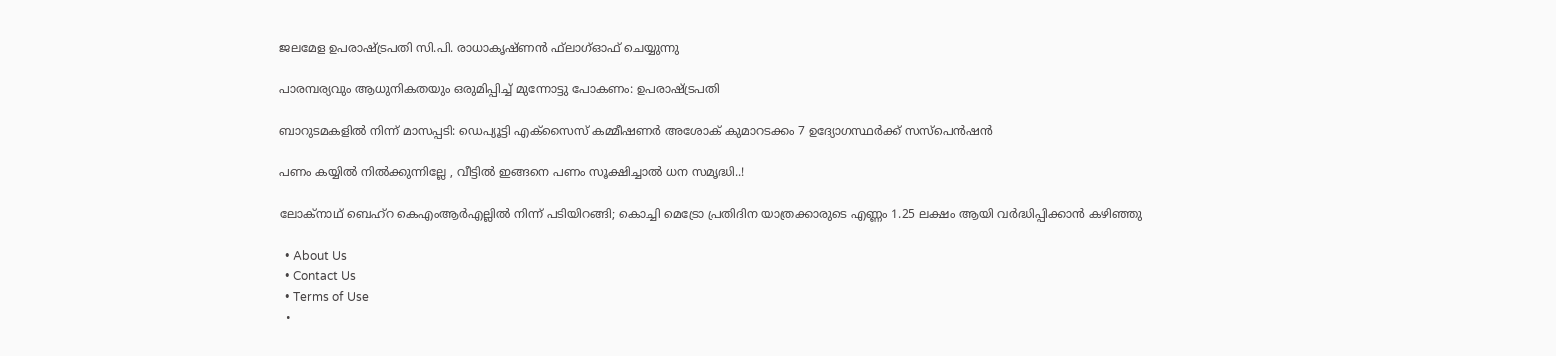ജലമേള ഉപരാഷ്ട്രപതി സി.പി. രാധാകൃഷ്ണന്‍ ഫ്‌ലാഗ്ഓഫ് ചെയ്യുന്നു

പാരമ്പര്യവും ആധുനികതയും ഒരുമിപ്പിച്ച് മുന്നോട്ടു പോകണം: ഉപരാഷ്‌ട്രപതി

ബാറുടമകളില്‍ നിന്ന് മാസപ്പടി: ഡെപ്യൂട്ടി എക്‌സൈസ് കമ്മീഷണര്‍ അശോക് കുമാറടക്കം 7 ഉദ്യോഗസ്ഥര്‍ക്ക് സസ്‌പെന്‍ഷന്‍

പണം കയ്യിൽ നിൽക്കുന്നില്ലേ , വീട്ടിൽ ഇങ്ങനെ പണം സൂക്ഷിച്ചാൽ ധന സമൃദ്ധി..!

ലോക്‌നാഥ് ബെഹ്‌റ കെഎംആര്‍എല്ലില്‍ നിന്ന് പടിയിറങ്ങി; കൊച്ചി മെട്രോ പ്രതിദിന യാത്രക്കാരുടെ എണ്ണം 1.25 ലക്ഷം ആയി വര്‍ദ്ധിപ്പിക്കാന്‍ കഴിഞ്ഞു

  • About Us
  • Contact Us
  • Terms of Use
  •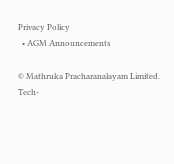Privacy Policy
  • AGM Announcements

© Mathruka Pracharanalayam Limited.
Tech-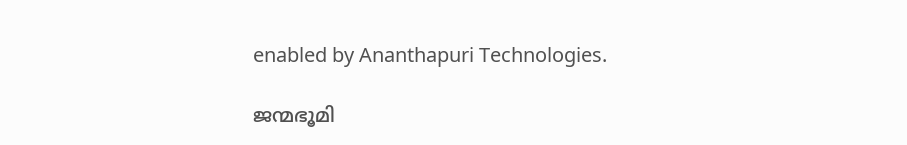enabled by Ananthapuri Technologies.

ജന്മഭൂമി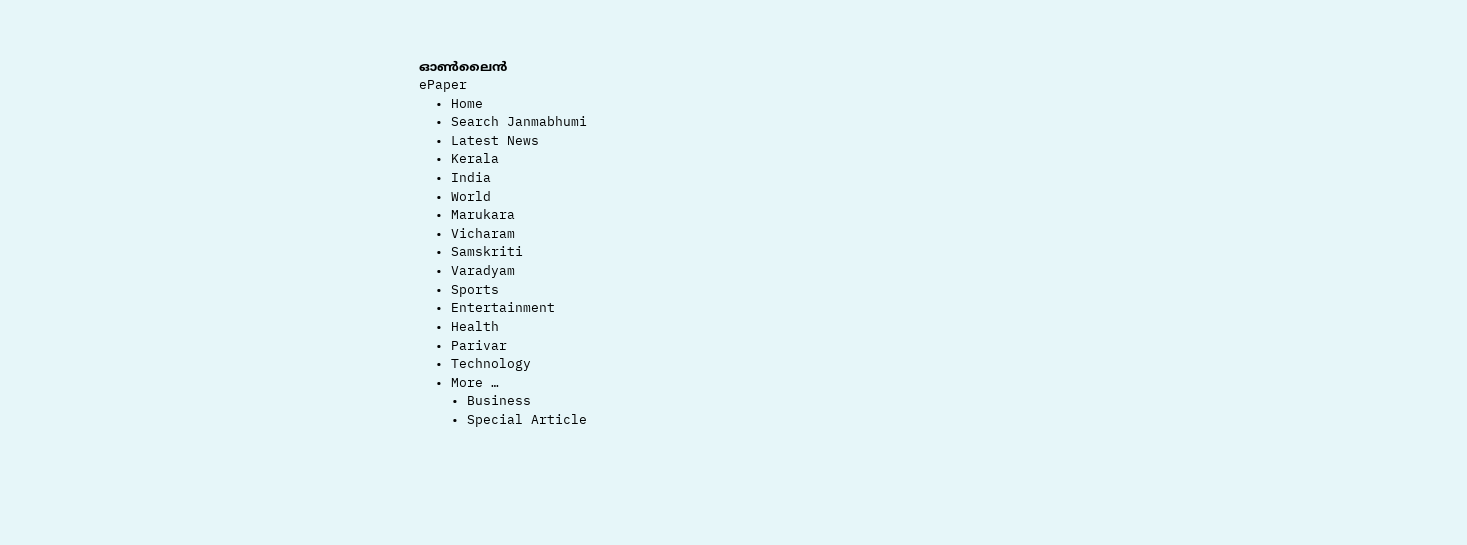ഓണ്‍ലൈന്‍
ePaper
  • Home
  • Search Janmabhumi
  • Latest News
  • Kerala
  • India
  • World
  • Marukara
  • Vicharam
  • Samskriti
  • Varadyam
  • Sports
  • Entertainment
  • Health
  • Parivar
  • Technology
  • More …
    • Business
    • Special Article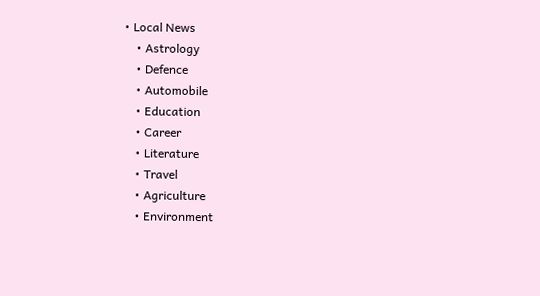• Local News
    • Astrology
    • Defence
    • Automobile
    • Education
    • Career
    • Literature
    • Travel
    • Agriculture
    • Environment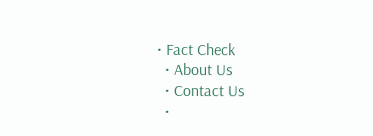• Fact Check
  • About Us
  • Contact Us
  •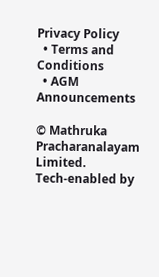Privacy Policy
  • Terms and Conditions
  • AGM Announcements

© Mathruka Pracharanalayam Limited.
Tech-enabled by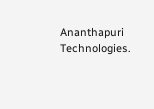Ananthapuri Technologies.